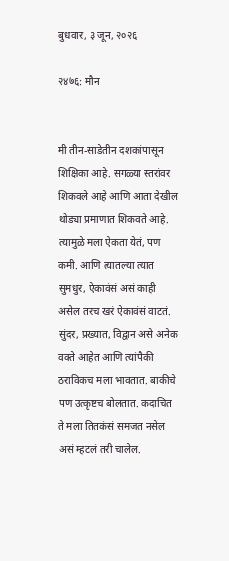बुधवार, ३ जून, २०२६

२४७६: मौन


मी तीन-साडेतीन दशकांपासून शिक्षिका आहे. सगळ्या स्तरांवर शिकवले आहे आणि आता देखील थोड्या प्रमाणात शिकवते आहे. त्यामुळे मला ऐकता येतं, पण कमी. आणि त्यातल्या त्यात सुमधुर, ऐकावंसं असं काही असेल तरच खरं ऐकावंसं वाटतं. सुंदर, प्रख्यात, विद्वान असे अनेक वक्ते आहेत आणि त्यांपैकी ठराविकच मला भावतात. बाकीचे पण उत्कृष्टच बोलतात. कदाचित ते मला तितकंसं समजत नसेल असं म्हटलं तरी चालेल.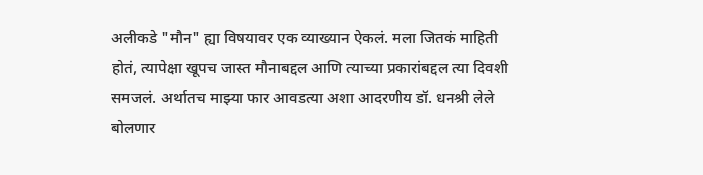अलीकडे "मौन" ह्या विषयावर एक व्याख्यान ऐकलं. मला जितकं माहिती होतं, त्यापेक्षा खूपच जास्त मौनाबद्दल आणि त्याच्या प्रकारांबद्दल त्या दिवशी समजलं. अर्थातच माझ्या फार आवडत्या अशा आदरणीय डॉ. धनश्री लेले बोलणार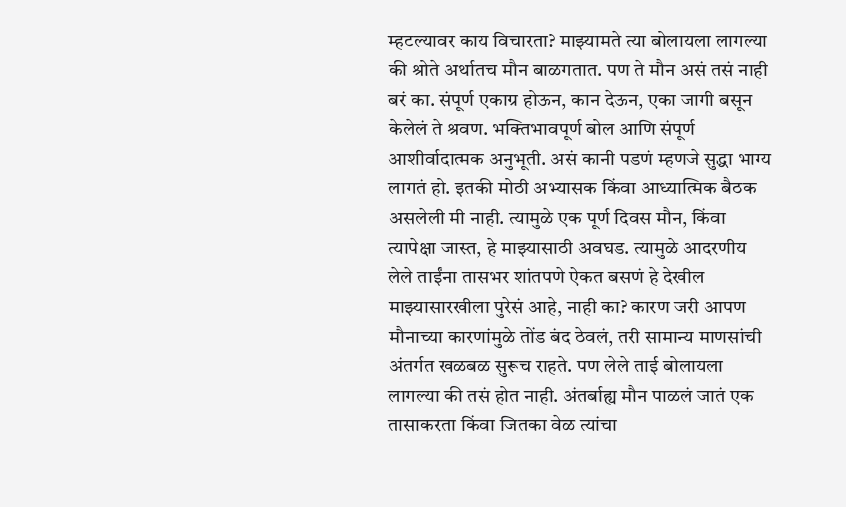म्हटल्यावर काय विचारता? माझ्यामते त्या बोलायला लागल्या की श्रोते अर्थातच मौन बाळगतात. पण ते मौन असं तसं नाही बरं का. संपूर्ण एकाग्र होऊन, कान देऊन, एका जागी बसून केलेलं ते श्रवण. भक्तिभावपूर्ण बोल आणि संपूर्ण आशीर्वादात्मक अनुभूती. असं कानी पडणं म्हणजे सुद्धा भाग्य लागतं हो. इतकी मोठी अभ्यासक किंवा आध्यात्मिक बैठक असलेली मी नाही. त्यामुळे एक पूर्ण दिवस मौन, किंवा त्यापेक्षा जास्त, हे माझ्यासाठी अवघड. त्यामुळे आदरणीय लेले ताईंना तासभर शांतपणे ऐकत बसणं हे देखील माझ्यासारखीला पुरेसं आहे, नाही का? कारण जरी आपण मौनाच्या कारणांमुळे तोंड बंद ठेवलं, तरी सामान्य माणसांची अंतर्गत खळबळ सुरूच राहते. पण लेले ताई बोलायला लागल्या की तसं होत नाही. अंतर्बाह्य मौन पाळलं जातं एक तासाकरता किंवा जितका वेळ त्यांचा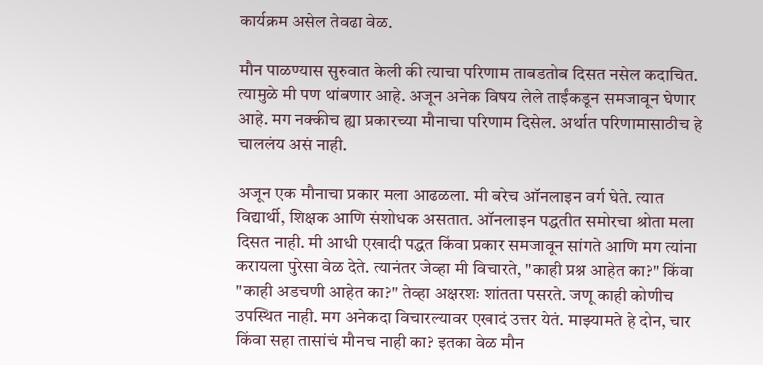कार्यक्रम असेल तेवढा वेळ.

मौन पाळण्यास सुरुवात केली की त्याचा परिणाम ताबडतोब दिसत नसेल कदाचित. त्यामुळे मी पण थांबणार आहे. अजून अनेक विषय लेले ताईंकडून समजावून घेणार आहे. मग नक्कीच ह्या प्रकारच्या मौनाचा परिणाम दिसेल. अर्थात परिणामासाठीच हे चाललंय असं नाही.

अजून एक मौनाचा प्रकार मला आढळला. मी बरेच ऑनलाइन वर्ग घेते. त्यात विद्यार्थी, शिक्षक आणि संशोधक असतात. ऑनलाइन पद्धतीत समोरचा श्रोता मला दिसत नाही. मी आधी एखादी पद्धत किंवा प्रकार समजावून सांगते आणि मग त्यांना करायला पुरेसा वेळ देते. त्यानंतर जेव्हा मी विचारते, "काही प्रश्न आहेत का?" किंवा "काही अडचणी आहेत का?" तेव्हा अक्षरशः शांतता पसरते. जणू काही कोणीच उपस्थित नाही. मग अनेकदा विचारल्यावर एखादं उत्तर येतं. माझ्यामते हे दोन, चार किंवा सहा तासांचं मौनच नाही का? इतका वेळ मौन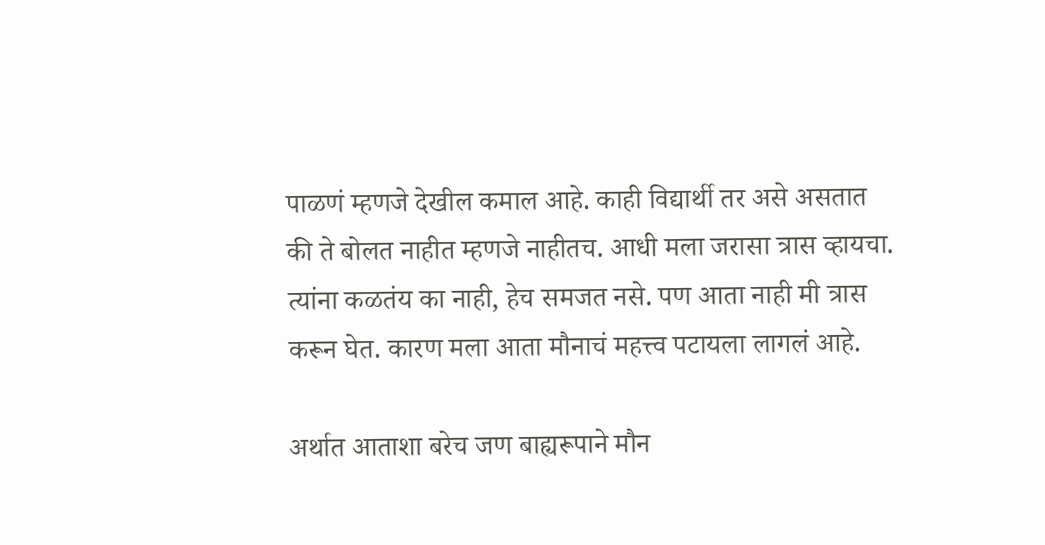पाळणं म्हणजे देखील कमाल आहे. काही विद्यार्थी तर असे असतात की ते बोलत नाहीत म्हणजे नाहीतच. आधी मला जरासा त्रास व्हायचा. त्यांना कळतंय का नाही, हेच समजत नसे. पण आता नाही मी त्रास करून घेत. कारण मला आता मौनाचं महत्त्व पटायला लागलं आहे.

अर्थात आताशा बरेच जण बाह्यरूपाने मौन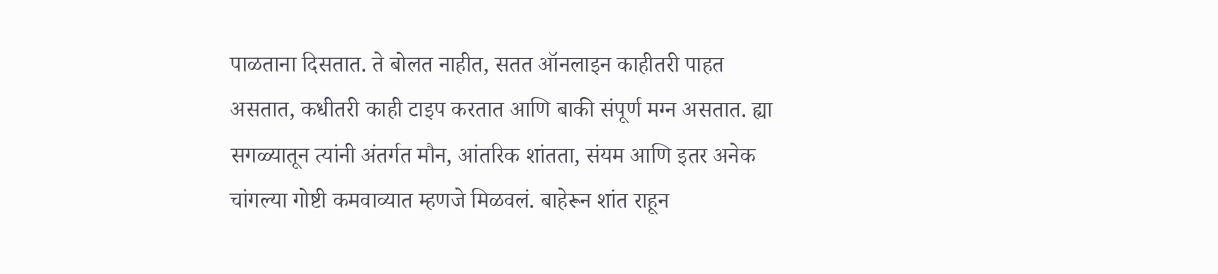पाळताना दिसतात. ते बोलत नाहीत, सतत ऑनलाइन काहीतरी पाहत असतात, कधीतरी काही टाइप करतात आणि बाकी संपूर्ण मग्न असतात. ह्या सगळ्यातून त्यांनी अंतर्गत मौन, आंतरिक शांतता, संयम आणि इतर अनेक चांगल्या गोष्टी कमवाव्यात म्हणजे मिळवलं. बाहेरून शांत राहून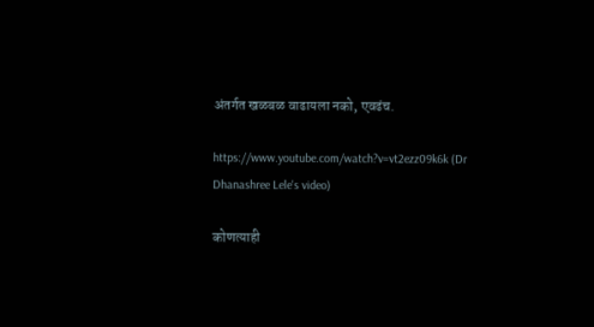अंतर्गत खळबळ वाढायला नको, एवढंच.

https://www.youtube.com/watch?v=vt2ezz09k6k (Dr Dhanashree Lele's video)

कोणत्याही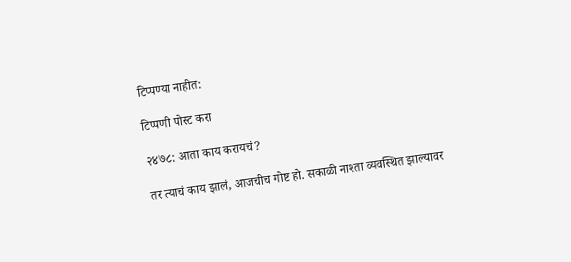टिप्पण्‍या नाहीत:

टिप्पणी पोस्ट करा

२४७८: आता काय करायचं?

तर त्याचं काय झालं, आजचीच गोष्ट हो. सकाळी नाश्ता व्यवस्थित झाल्यावर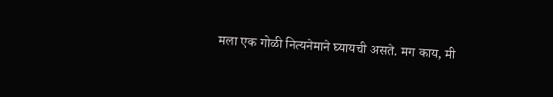मला एक गोळी नित्यनेमाने घ्यायची असते. मग काय, मी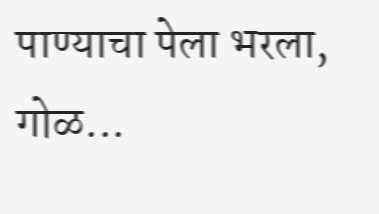पाण्याचा पेला भरला, गोळ...